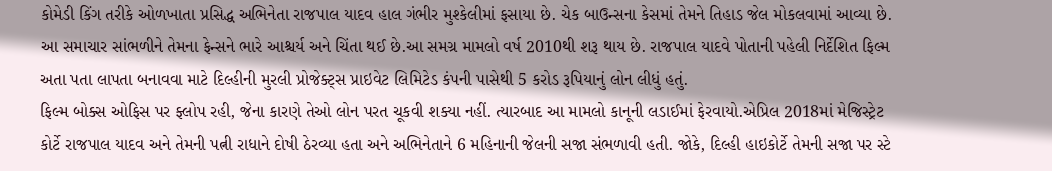કોમેડી કિંગ તરીકે ઓળખાતા પ્રસિદ્ધ અભિનેતા રાજપાલ યાદવ હાલ ગંભીર મુશ્કેલીમાં ફસાયા છે. ચેક બાઉન્સના કેસમાં તેમને તિહાડ જેલ મોકલવામાં આવ્યા છે. આ સમાચાર સાંભળીને તેમના ફેન્સને ભારે આશ્ચર્ય અને ચિંતા થઈ છે.આ સમગ્ર મામલો વર્ષ 2010થી શરૂ થાય છે. રાજપાલ યાદવે પોતાની પહેલી નિર્દેશિત ફિલ્મ અતા પતા લાપતા બનાવવા માટે દિલ્હીની મુરલી પ્રોજેક્ટ્સ પ્રાઇવેટ લિમિટેડ કંપની પાસેથી 5 કરોડ રૂપિયાનું લોન લીધું હતું.
ફિલ્મ બોક્સ ઓફિસ પર ફ્લોપ રહી, જેના કારણે તેઓ લોન પરત ચૂકવી શક્યા નહીં. ત્યારબાદ આ મામલો કાનૂની લડાઈમાં ફેરવાયો.એપ્રિલ 2018માં મેજિસ્ટ્રેટ કોર્ટે રાજપાલ યાદવ અને તેમની પત્ની રાધાને દોષી ઠેરવ્યા હતા અને અભિનેતાને 6 મહિનાની જેલની સજા સંભળાવી હતી. જોકે, દિલ્હી હાઇકોર્ટે તેમની સજા પર સ્ટે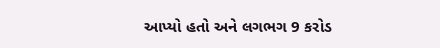આપ્યો હતો અને લગભગ 9 કરોડ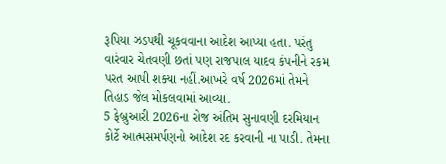રૂપિયા ઝડપથી ચૂકવવાના આદેશ આપ્યા હતા. પરંતુ વારંવાર ચેતવણી છતાં પણ રાજપાલ યાદવ કંપનીને રકમ પરત આપી શક્યા નહીં.આખરે વર્ષ 2026માં તેમને તિહાડ જેલ મોકલવામાં આવ્યા.
5 ફેબ્રુઆરી 2026ના રોજ અંતિમ સુનાવણી દરમિયાન કોર્ટે આત્મસમર્પણનો આદેશ રદ કરવાની ના પાડી. તેમના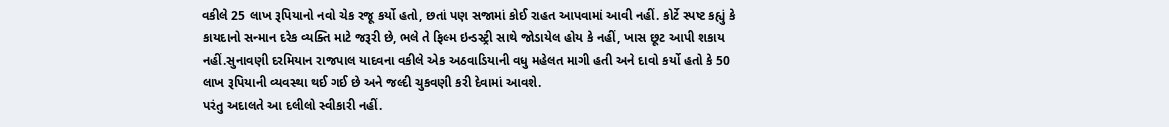વકીલે 25 લાખ રૂપિયાનો નવો ચેક રજૂ કર્યો હતો, છતાં પણ સજામાં કોઈ રાહત આપવામાં આવી નહીં. કોર્ટે સ્પષ્ટ કહ્યું કે કાયદાનો સન્માન દરેક વ્યક્તિ માટે જરૂરી છે, ભલે તે ફિલ્મ ઇન્ડસ્ટ્રી સાથે જોડાયેલ હોય કે નહીં, ખાસ છૂટ આપી શકાય નહીં.સુનાવણી દરમિયાન રાજપાલ યાદવના વકીલે એક અઠવાડિયાની વધુ મહેલત માગી હતી અને દાવો કર્યો હતો કે 50 લાખ રૂપિયાની વ્યવસ્થા થઈ ગઈ છે અને જલ્દી ચુકવણી કરી દેવામાં આવશે.
પરંતુ અદાલતે આ દલીલો સ્વીકારી નહીં.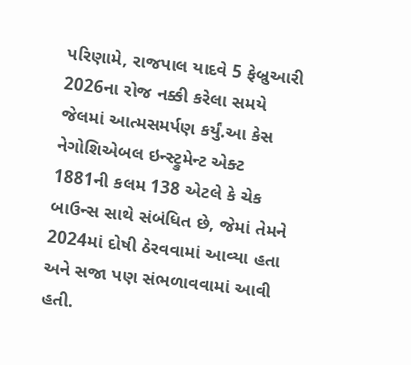પરિણામે, રાજપાલ યાદવે 5 ફેબ્રુઆરી 2026ના રોજ નક્કી કરેલા સમયે જેલમાં આત્મસમર્પણ કર્યું.આ કેસ નેગોશિએબલ ઇન્સ્ટ્રુમેન્ટ એક્ટ 1881ની કલમ 138 એટલે કે ચેક બાઉન્સ સાથે સંબંધિત છે, જેમાં તેમને 2024માં દોષી ઠેરવવામાં આવ્યા હતા અને સજા પણ સંભળાવવામાં આવી હતી.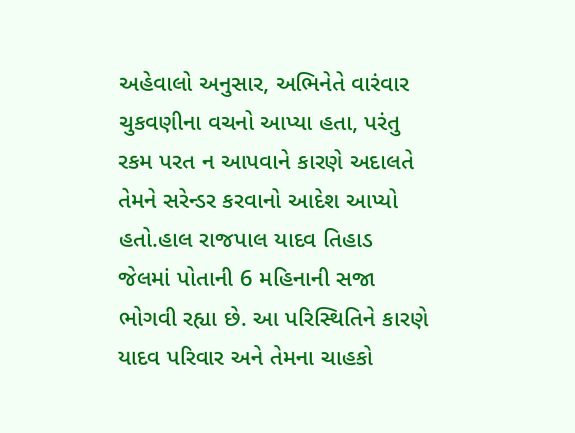અહેવાલો અનુસાર, અભિનેતે વારંવાર ચુકવણીના વચનો આપ્યા હતા, પરંતુ રકમ પરત ન આપવાને કારણે અદાલતે તેમને સરેન્ડર કરવાનો આદેશ આપ્યો હતો.હાલ રાજપાલ યાદવ તિહાડ જેલમાં પોતાની 6 મહિનાની સજા ભોગવી રહ્યા છે. આ પરિસ્થિતિને કારણે યાદવ પરિવાર અને તેમના ચાહકો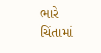ભારે ચિંતામાં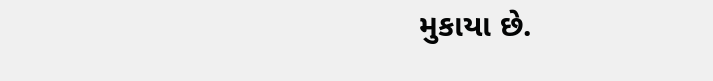મુકાયા છે.